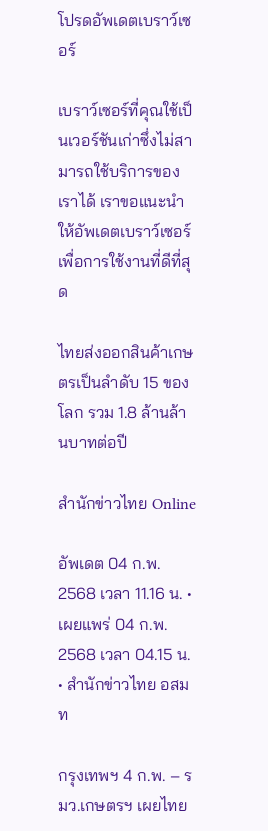โปรดอัพเดตเบราว์เซอร์

เบราว์เซอร์ที่คุณใช้เป็นเวอร์ชันเก่าซึ่งไม่สามารถใช้บริการของเราได้ เราขอแนะนำให้อัพเดตเบราว์เซอร์เพื่อการใช้งานที่ดีที่สุด

ไทยส่งออกสินค้าเกษตรเป็นลำดับ 15 ของโลก รวม 1.8 ล้านล้านบาทต่อปี

สำนักข่าวไทย Online

อัพเดต 04 ก.พ. 2568 เวลา 11.16 น. • เผยแพร่ 04 ก.พ. 2568 เวลา 04.15 น. • สำนักข่าวไทย อสมท

กรุงเทพฯ 4 ก.พ. – รมว.เกษตรฯ เผยไทย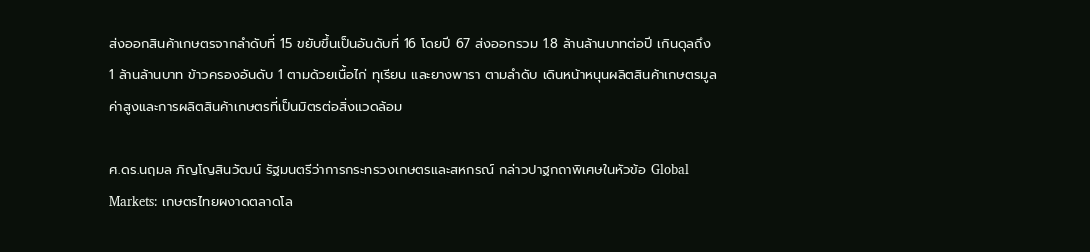ส่งออกสินค้าเกษตรจากลำดับที่ 15 ขยับขึ้นเป็นอันดับที่ 16 โดยปี 67 ส่งออกรวม 1.8 ล้านล้านบาทต่อปี เกินดุลถึง 1 ล้านล้านบาท ข้าวครองอันดับ 1 ตามด้วยเนื้อไก่ ทุเรียน และยางพารา ตามลำดับ เดินหน้าหนุนผลิตสินค้าเกษตรมูลค่าสูงและการผลิตสินค้าเกษตรที่เป็นมิตรต่อสิ่งแวดล้อม

ศ.ดร.นฤมล ภิญโญสินวัฒน์ รัฐมนตรีว่าการกระทรวงเกษตรและสหกรณ์ กล่าวปาฐกถาพิเศษในหัวข้อ Global Markets: เกษตรไทยผงาดตลาดโล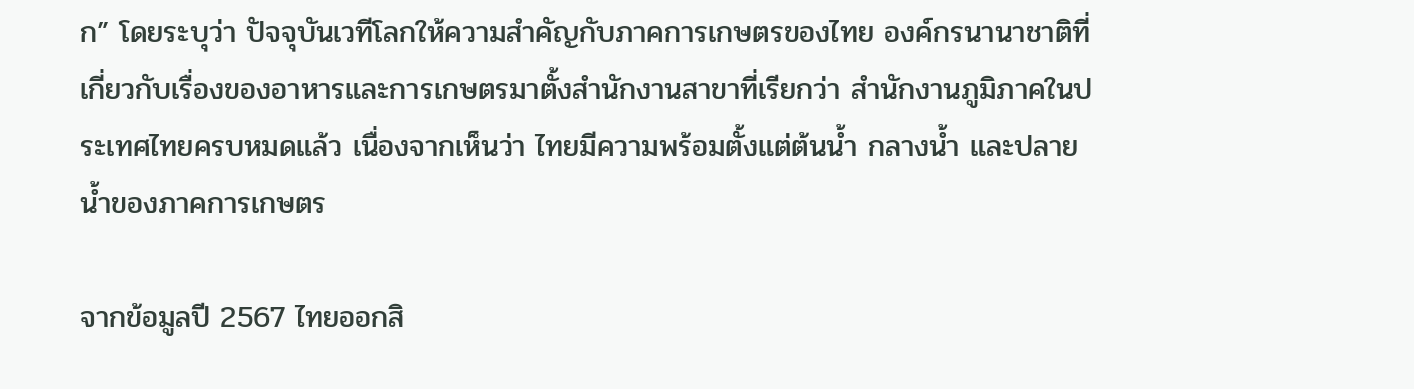ก” โดยระบุว่า ปัจจุบันเวทีโลกให้ความสำคัญกับภาคการเกษตรของไทย องค์กรนานาชาติที่เกี่ยวกับเรื่องของอาหารและการเกษตรมาตั้งสำนักงานสาขาที่เรียกว่า สำนักงานภูมิภาคในประเทศไทยครบหมดแล้ว เนื่องจากเห็นว่า ไทยมีความพร้อมตั้งแต่ต้นน้ำ กลางน้ำ และปลายน้ำของภาคการเกษตร

จากข้อมูลปี 2567 ไทยออกสิ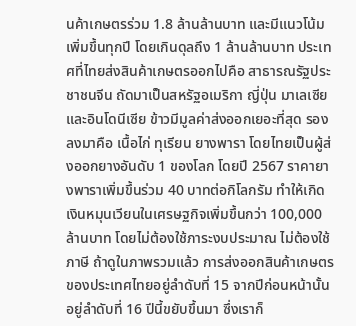นค้าเกษตรร่วม 1.8 ล้านล้านบาท และมีแนวโน้มเพิ่มขึ้นทุกปี โดยเกินดุลถึง 1 ล้านล้านบาท ประเทศที่ไทยส่งสินค้าเกษตรออกไปคือ สาธารณรัฐประชาชนจีน ถัดมาเป็นสหรัฐอเมริกา ญี่ปุ่น มาเลเซีย และอินโดนีเซีย ข้าวมีมูลค่าส่งออกเยอะที่สุด รองลงมาคือ เนื้อไก่ ทุเรียน ยางพารา โดยไทยเป็นผู้ส่งออกยางอันดับ 1 ของโลก โดยปี 2567 ราคายางพาราเพิ่มขึ้นร่วม 40 บาทต่อกิโลกรัม ทำให้เกิดเงินหมุนเวียนในเศรษฐกิจเพิ่มขึ้นกว่า 100,000 ล้านบาท โดยไม่ต้องใช้ภาระงบประมาณ ไม่ต้องใช้ภาษี ถ้าดูในภาพรวมแล้ว การส่งออกสินค้าเกษตรของประเทศไทยอยู่ลำดับที่ 15 จากปีก่อนหน้านั้นอยู่ลำดับที่ 16 ปีนี้ขยับขึ้นมา ซึ่งเราก็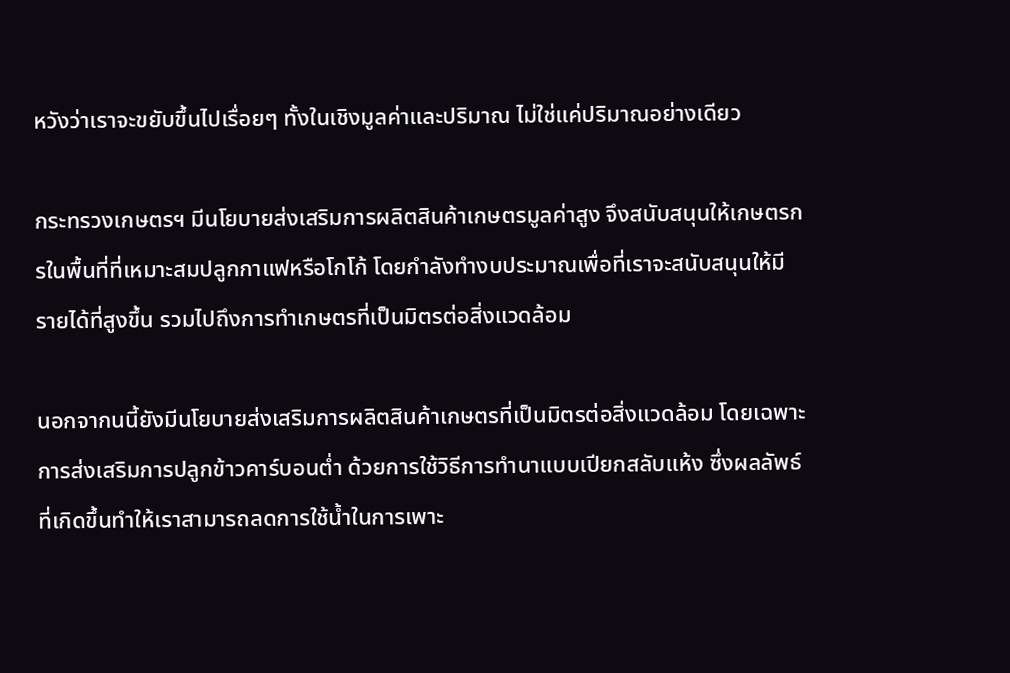หวังว่าเราจะขยับขึ้นไปเรื่อยๆ ทั้งในเชิงมูลค่าและปริมาณ ไม่ใช่แค่ปริมาณอย่างเดียว

กระทรวงเกษตรฯ มีนโยบายส่งเสริมการผลิตสินค้าเกษตรมูลค่าสูง จึงสนับสนุนให้เกษตรกรในพื้นที่ที่เหมาะสมปลูกกาแฟหรือโกโก้ โดยกำลังทำงบประมาณเพื่อที่เราจะสนับสนุนให้มีรายได้ที่สูงขึ้น รวมไปถึงการทำเกษตรที่เป็นมิตรต่อสิ่งแวดล้อม

นอกจากนนี้ยังมีนโยบายส่งเสริมการผลิตสินค้าเกษตรที่เป็นมิตรต่อสิ่งแวดล้อม โดยเฉพาะการส่งเสริมการปลูกข้าวคาร์บอนต่ำ ด้วยการใช้วิธีการทำนาแบบเปียกสลับแห้ง ซึ่งผลลัพธ์ที่เกิดขึ้นทำให้เราสามารถลดการใช้น้ำในการเพาะ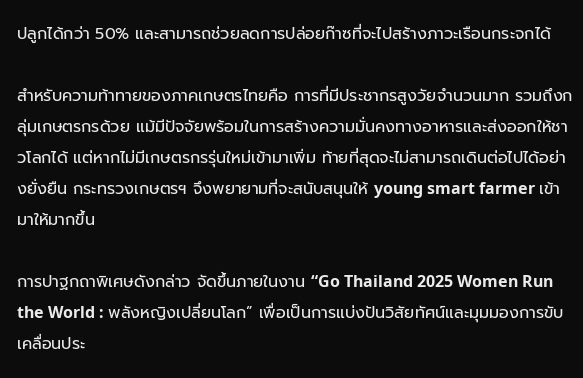ปลูกได้กว่า 50% และสามารถช่วยลดการปล่อยก๊าซที่จะไปสร้างภาวะเรือนกระจกได้

สำหรับความท้าทายของภาคเกษตรไทยคือ การที่มีประชากรสูงวัยจำนวนมาก รวมถึงกลุ่มเกษตรกรด้วย แม้มีปัจจัยพร้อมในการสร้างความมั่นคงทางอาหารและส่งออกให้ชาวโลกได้ แต่หากไม่มีเกษตรกรรุ่นใหม่เข้ามาเพิ่ม ท้ายที่สุดจะไม่สามารถเดินต่อไปได้อย่างยั่งยืน กระทรวงเกษตรฯ จึงพยายามที่จะสนับสนุนให้ young smart farmer เข้ามาให้มากขึ้น

การปาฐกถาพิเศษดังกล่าว จัดขึ้นภายในงาน “Go Thailand 2025 Women Run the World : พลังหญิงเปลี่ยนโลก” เพื่อเป็นการแบ่งปันวิสัยทัศน์และมุมมองการขับเคลื่อนประ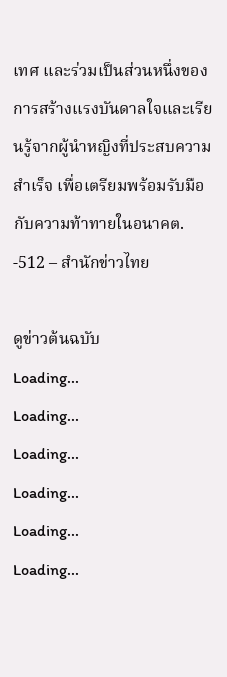เทศ และร่วมเป็นส่วนหนึ่งของการสร้างแรงบันดาลใจและเรียนรู้จากผู้นำหญิงที่ประสบความสำเร็จ เพื่อเตรียมพร้อมรับมือกับความท้าทายในอนาคต. -512 – สำนักข่าวไทย

ดูข่าวต้นฉบับ
Loading...
Loading...
Loading...
Loading...
Loading...
Loading...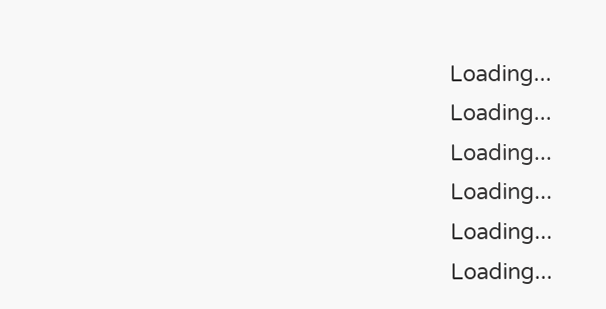Loading...
Loading...
Loading...
Loading...
Loading...
Loading...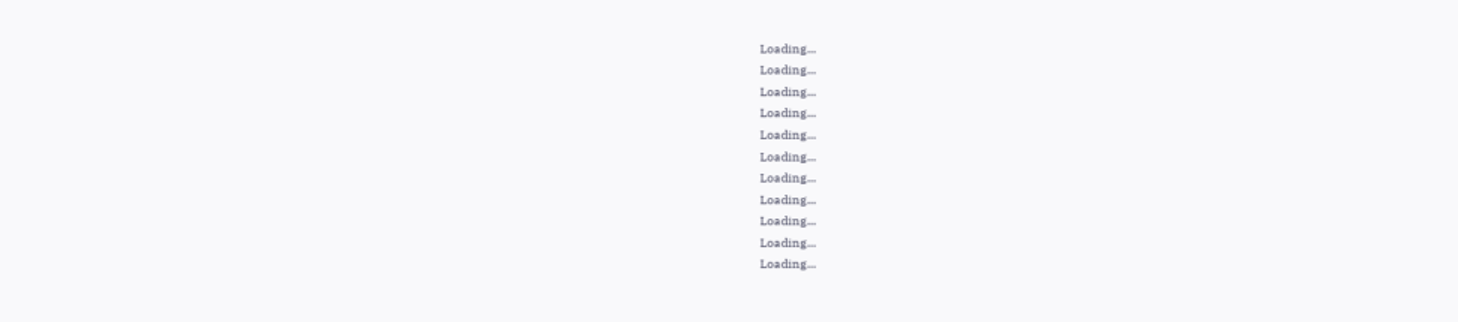Loading...
Loading...
Loading...
Loading...
Loading...
Loading...
Loading...
Loading...
Loading...
Loading...
Loading...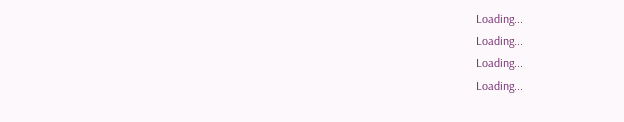Loading...
Loading...
Loading...
Loading...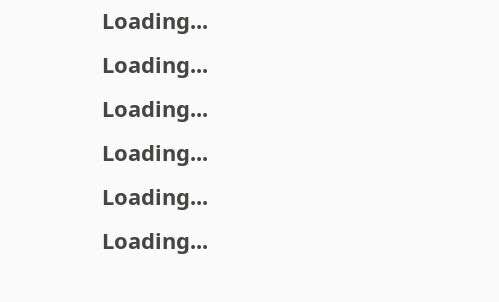Loading...
Loading...
Loading...
Loading...
Loading...
Loading...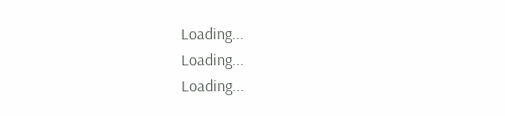Loading...
Loading...
Loading...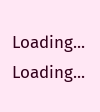Loading...
Loading...